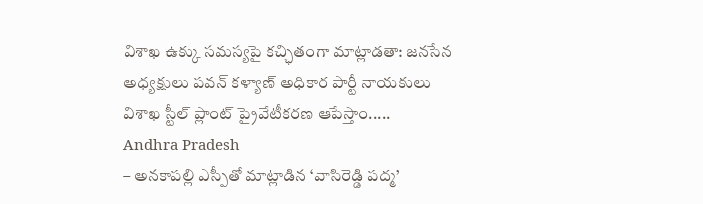విశాఖ ఉక్కు సమస్యపై కచ్ఛితంగా మాట్లాడతా: జనసేన అధ్యక్షులు పవన్ కళ్యాణ్ అధికార పార్టీ నాయకులు విశాఖ స్టీల్ ప్లాంట్ ప్రైవేటీకరణ ఆపేస్తాం.....
Andhra Pradesh
– అనకాపల్లి ఎస్పీతో మాట్లాడిన ‘వాసిరెడ్డి పద్మ’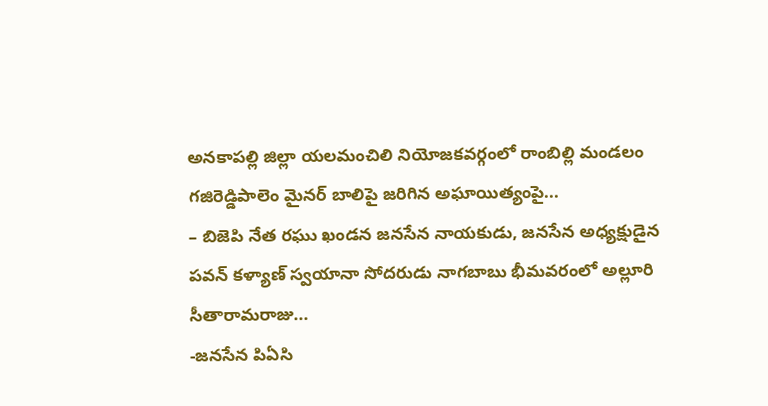అనకాపల్లి జిల్లా యలమంచిలి నియోజకవర్గంలో రాంబిల్లి మండలం గజిరెడ్డిపాలెం మైనర్ బాలిపై జరిగిన అఘాయిత్యంపై...
– బిజెపి నేత రఘు ఖండన జనసేన నాయకుడు, జనసేన అధ్యక్షుడైన పవన్ కళ్యాణ్ స్వయానా సోదరుడు నాగబాబు భీమవరంలో అల్లూరి సీతారామరాజు...
-జనసేన పిఏసి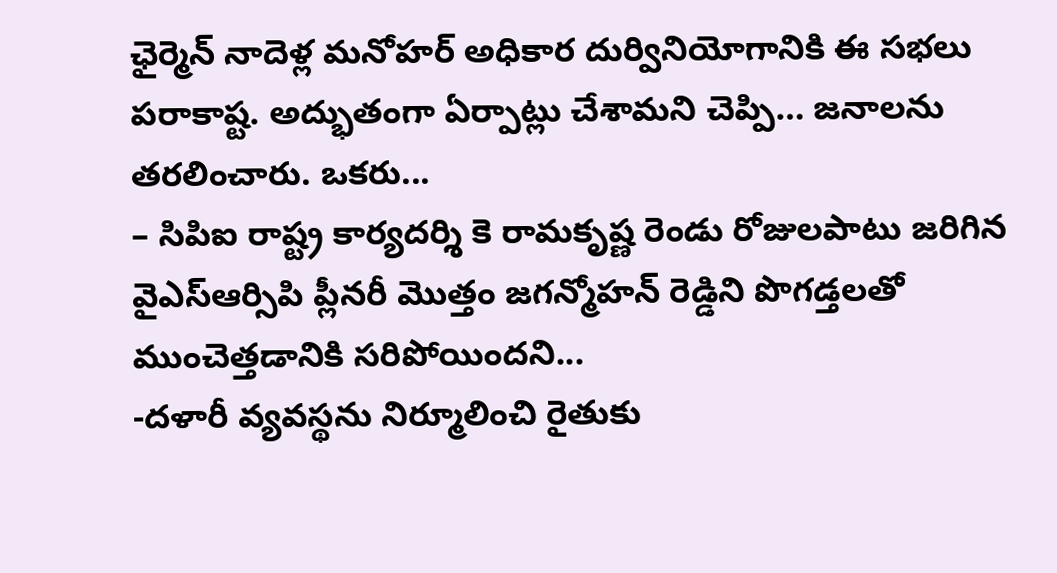ఛైర్మెన్ నాదెళ్ల మనోహర్ అధికార దుర్వినియోగానికి ఈ సభలు పరాకాష్ట. అద్భుతంగా ఏర్పాట్లు చేశామని చెప్పి… జనాలను తరలించారు. ఒకరు...
– సిపిఐ రాష్ట్ర కార్యదర్శి కె రామకృష్ణ రెండు రోజులపాటు జరిగిన వైఎస్ఆర్సిపి ప్లీనరీ మొత్తం జగన్మోహన్ రెడ్డిని పొగడ్తలతో ముంచెత్తడానికి సరిపోయిందని...
-దళారీ వ్యవస్థను నిర్మూలించి రైతుకు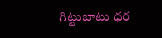గిట్టుబాటు ధర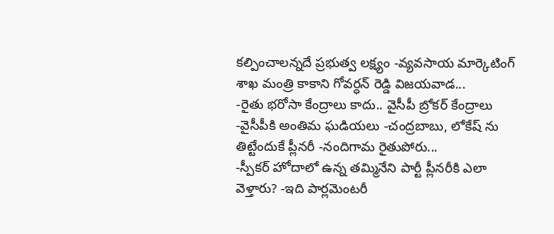కల్పించాలన్నదే ప్రభుత్వ లక్ష్యం -వ్యవసాయ మార్కెటింగ్ శాఖ మంత్రి కాకాని గోవర్ధన్ రెడ్డి విజయవాడ...
-రైతు భరోసా కేంద్రాలు కాదు.. వైసీపీ బ్రోకర్ కేంద్రాలు -వైసీపీకి అంతిమ ఘడియలు -చంద్రబాబు, లోకేష్ ను తిట్టేందుకే ప్లీనరీ -నందిగామ రైతుపోరు...
-స్పీకర్ హోదాలో ఉన్న తమ్మినేని పార్టీ ప్లీనరీకి ఎలా వెళ్తారు? -ఇది పార్లమెంటరీ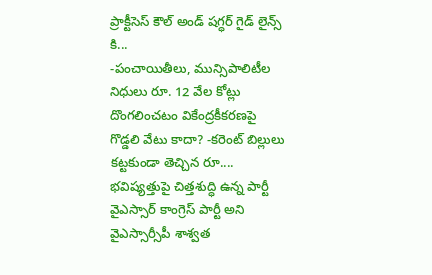ప్రాక్టీసెస్ కౌల్ అండ్ షగ్ధర్ గైడ్ లైన్స్ కి...
-పంచాయితీలు, మున్సిపాలిటీల నిధులు రూ. 12 వేల కోట్లు దొంగలించటం వికేంద్రకీకరణపై గొడ్డలి వేటు కాదా? -కరెంట్ బిల్లులు కట్టకుండా తెచ్చిన రూ....
భవిష్యత్తుపై చిత్తశుద్ధి ఉన్న పార్టీ వైఎస్సార్ కాంగ్రెస్ పార్టీ అని వైఎస్సార్సీపీ శాశ్వత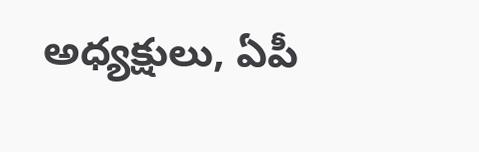అధ్యక్షులు, ఏపీ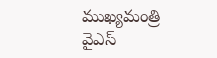ముఖ్యమంత్రి వైఎస్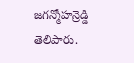జగన్మోహన్రెడ్డి తెలిపారు.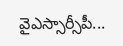వైఎస్సార్సీపీ...